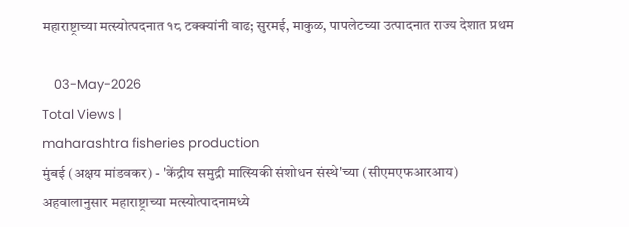महाराष्ट्राच्या मत्स्योत्पदनात १८ टक्क्यांनी वाढ; सुरमई, माकुळ, पापलेटच्या उत्पादनात राज्य देशात प्रथम

    03-May-2026
Total Views |
maharashtra fisheries production
मुंबई (अक्षय मांडवकर) - 'केंद्रीय समुद्री मात्स्यिकी संशोधन संस्थे'च्या (सीएमएफआरआय) अहवालानुसार महाराष्ट्राच्या मत्स्योत्पादनामध्ये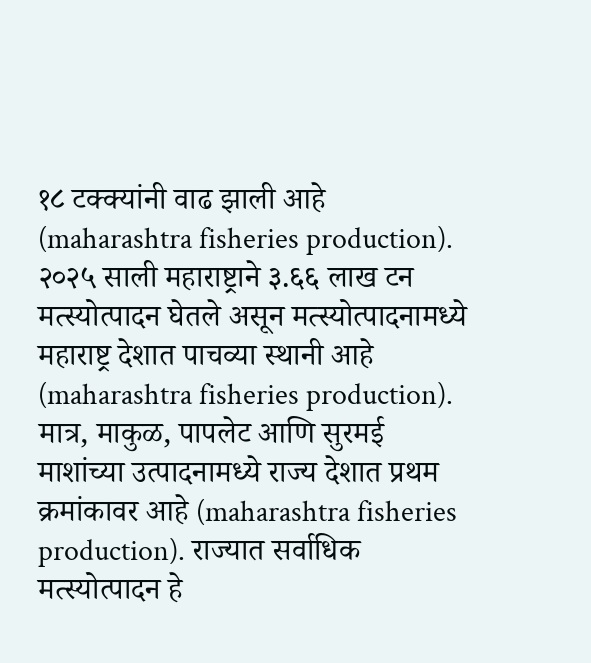१८ टक्क्यांनी वाढ झाली आहे (maharashtra fisheries production). २०२५ साली महाराष्ट्राने ३.६६ लाख टन मत्स्योत्पादन घेतले असून मत्स्योत्पादनामध्ये महाराष्ट्र देशात पाचव्या स्थानी आहे (maharashtra fisheries production). मात्र, माकुळ, पापलेट आणि सुरमई माशांच्या उत्पादनामध्ये राज्य देशात प्रथम क्रमांकावर आहे (maharashtra fisheries production). राज्यात सर्वाधिक मत्स्योत्पादन हे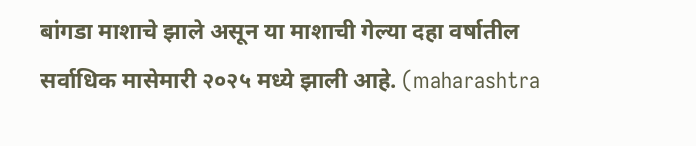बांगडा माशाचे झाले असून या माशाची गेल्या दहा वर्षातील सर्वाधिक मासेमारी २०२५ मध्ये झाली आहे. (maharashtra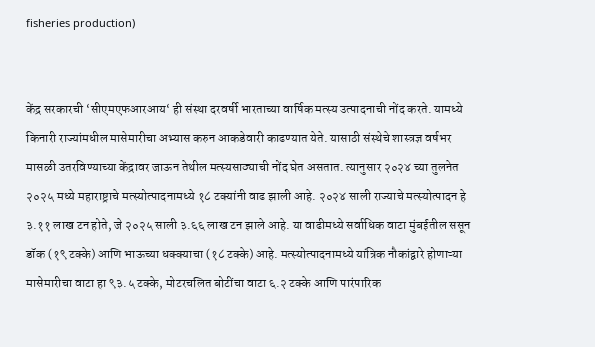fisheries production)


केंद्र सरकारची ‘सीएमएफआरआय‘ ही संस्था दरवर्षी भारताच्या वार्षिक मत्स्य उत्पादनाची नोंद करते. यामध्ये किनारी राज्यांमधील मासेमारीचा अभ्यास करुन आकडेवारी काढण्यात येते. यासाठी संस्थेचे शास्त्रज्ञ वर्षभर मासळी उतरविण्याच्या केंद्रावर जाऊन तेथील मत्स्यसाठ्याची नोंद घेत असतात. त्यानुसार २०२४ च्या तुलनेत २०२५ मध्ये महाराष्ट्राचे मत्स्योत्पादनामध्ये १८ टक्यांनी वाढ झाली आहे. २०२४ साली राज्याचे मत्स्योत्पादन हे ३.११ लाख टन होते, जे २०२५ साली ३.६६ लाख टन झाले आहे. या वाढीमध्ये सर्वाधिक वाटा मुंबईतील ससून डॉक (१९ टक्के) आणि भाऊच्या धक्क्याचा (१८ टक्के) आहे. मत्स्योत्पादनामध्ये यांत्रिक नौकांद्वारे होणाऱ्या मासेमारीचा वाटा हा ९३.५ टक्के, मोटरचलित बोटींचा वाटा ६.२ टक्के आणि पारंपारिक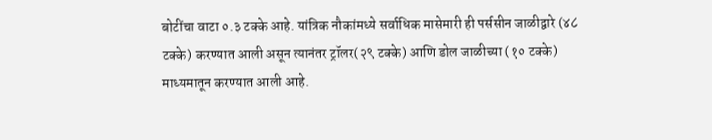बोटींचा वाटा ०.३ टक्के आहे. यांत्रिक नौकांमध्ये सर्वाधिक मासेमारी ही पर्ससीन जाळीद्वारे (४८ टक्के) करण्यात आली असून त्यानंतर ट्रॉलर(२९ टक्के) आणि डोल जाळीच्या (१० टक्के) माध्यमातून करण्यात आली आहे.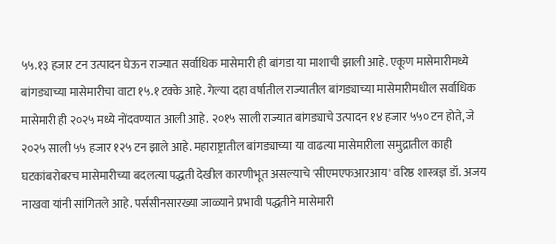५५.१३ हजार टन उत्पादन घेऊन राज्यात सर्वाधिक मासेमारी ही बांगडा या माशाची झाली आहे. एकूण मासेमारीमध्ये बांगड्याच्या मासेमारीचा वाटा १५.१ टक्के आहे. गेल्या दहा वर्षातील राज्यातील बांगड्याच्या मासेमारीमधील सर्वाधिक मासेमारी ही २०२५ मध्ये नोंदवण्यात आली आहे. २०१५ साली राज्यात बांगड्याचे उत्पादन १४ हजार ५५० टन होते, जे २०२५ साली ५५ हजार १२५ टन झाले आहे. महाराष्ट्रातील बांगड्याच्या या वाढत्या मासेमारीला समुद्रातील काही घटकांबरोबरच मासेमारीच्या बदलत्या पद्धती देखील कारणीभूत असल्याचे 'सीएमएफआरआय' वरिष्ठ शास्त्रज्ञ डॉ. अजय नाखवा यांनी सांगितले आहे. पर्ससीनसारख्या जाळ्याने प्रभावी पद्धतीने मासेमारी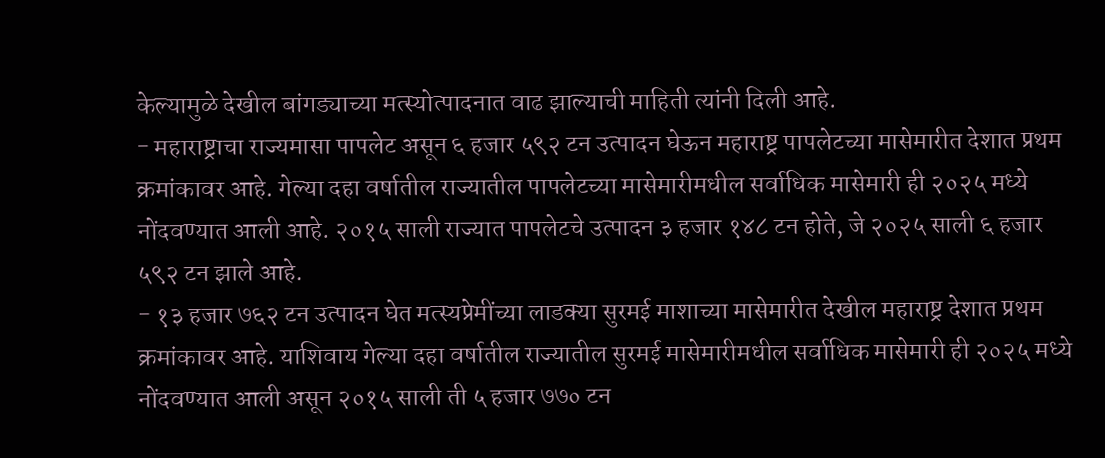केल्यामुळे देखील बांगड्याच्या मत्स्योत्पादनात वाढ झाल्याची माहिती त्यांनी दिली आहे.
- महाराष्ट्राचा राज्यमासा पापलेट असून ६ हजार ५९२ टन उत्पादन घेऊन महाराष्ट्र पापलेटच्या मासेमारीत देशात प्रथम क्रमांकावर आहे. गेल्या दहा वर्षातील राज्यातील पापलेटच्या मासेमारीमधील सर्वाधिक मासेमारी ही २०२५ मध्ये नोंदवण्यात आली आहे. २०१५ साली राज्यात पापलेटचे उत्पादन ३ हजार १४८ टन होते, जे २०२५ साली ६ हजार ५९२ टन झाले आहे.
- १३ हजार ७६२ टन उत्पादन घेत मत्स्यप्रेमींच्या लाडक्या सुरमई माशाच्या मासेमारीत देखील महाराष्ट्र देशात प्रथम क्रमांकावर आहे. याशिवाय गेल्या दहा वर्षातील राज्यातील सुरमई मासेमारीमधील सर्वाधिक मासेमारी ही २०२५ मध्ये नोंदवण्यात आली असून २०१५ साली ती ५ हजार ७७० टन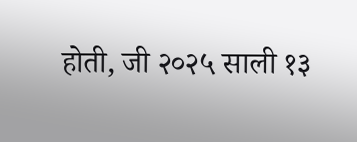होती, जी २०२५ साली १३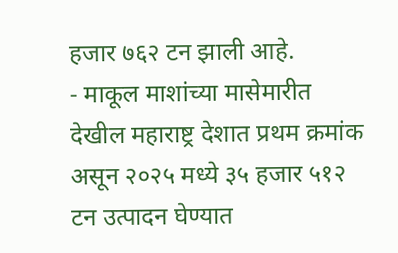हजार ७६२ टन झाली आहे.
- माकूल माशांच्या मासेमारीत देखील महाराष्ट्र देशात प्रथम क्रमांक असून २०२५ मध्ये ३५ हजार ५१२ टन उत्पादन घेण्यात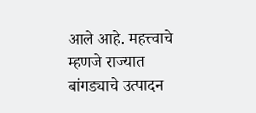आले आहे. महत्त्वाचे म्हणजे राज्यात बांगड्याचे उत्पादन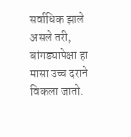सर्वाधिक झाले असले तरी, बांगड्यापेक्षा हा मासा उच्च दराने विकला जातो.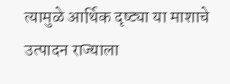त्यामुळे आर्थिक दृष्ट्या या माशाचे उत्पादन राज्याला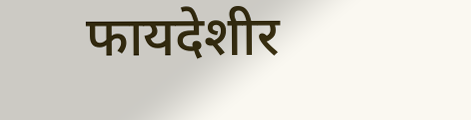फायदेशीर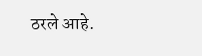ठरले आहे.